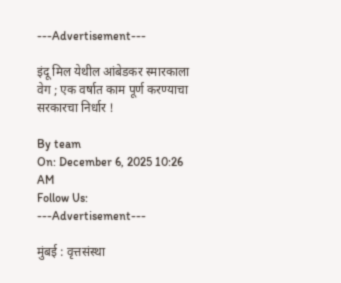---Advertisement---

इंदू मिल येथील आंबेडकर स्मारकाला वेग ; एक वर्षात काम पूर्ण करण्याचा सरकारचा निर्धार !

By team
On: December 6, 2025 10:26 AM
Follow Us:
---Advertisement---

मुंबई : वृत्तसंस्था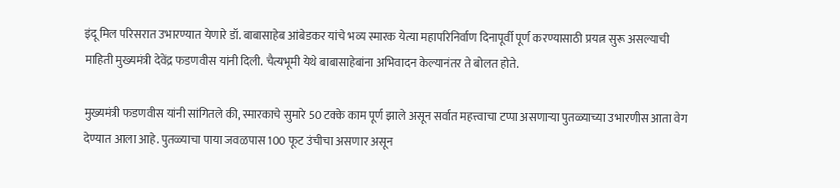इंदू मिल परिसरात उभारण्यात येणारे डॉ. बाबासाहेब आंबेडकर यांचे भव्य स्मारक येत्या महापरिनिर्वाण दिनापूर्वी पूर्ण करण्यासाठी प्रयत्न सुरू असल्याची माहिती मुख्यमंत्री देवेंद्र फडणवीस यांनी दिली. चैत्यभूमी येथे बाबासाहेबांना अभिवादन केल्यानंतर ते बोलत होते.

मुख्यमंत्री फडणवीस यांनी सांगितले की, स्मारकाचे सुमारे 50 टक्के काम पूर्ण झाले असून सर्वात महत्त्वाचा टप्पा असणाऱ्या पुतळ्याच्या उभारणीस आता वेग देण्यात आला आहे. पुतळ्याचा पाया जवळपास 100 फूट उंचीचा असणार असून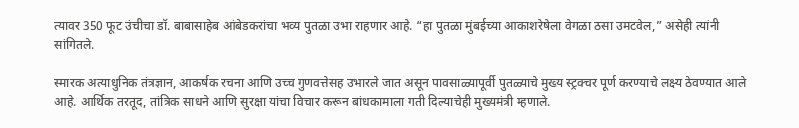त्यावर 350 फूट उंचीचा डॉ. बाबासाहेब आंबेडकरांचा भव्य पुतळा उभा राहणार आहे. “हा पुतळा मुंबईच्या आकाशरेषेला वेगळा ठसा उमटवेल,” असेही त्यांनी सांगितले.

स्मारक अत्याधुनिक तंत्रज्ञान, आकर्षक रचना आणि उच्च गुणवत्तेसह उभारले जात असून पावसाळ्यापूर्वी पुतळ्याचे मुख्य स्ट्रक्चर पूर्ण करण्याचे लक्ष्य ठेवण्यात आले आहे. आर्थिक तरतूद, तांत्रिक साधने आणि सुरक्षा यांचा विचार करून बांधकामाला गती दिल्याचेही मुख्यमंत्री म्हणाले.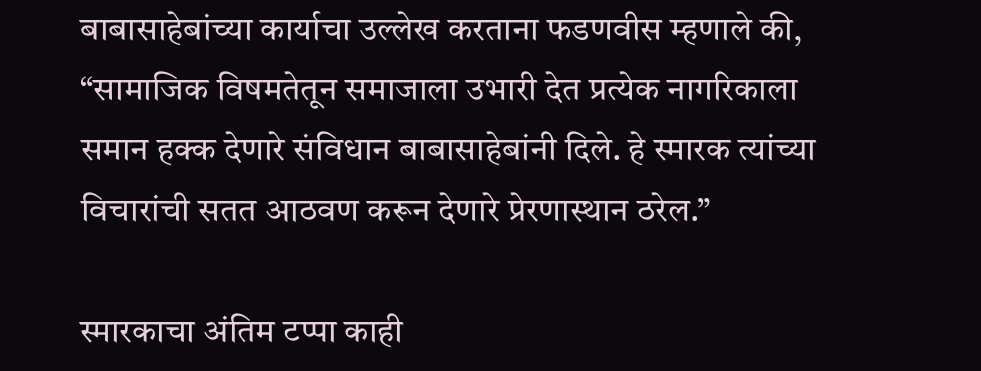बाबासाहेबांच्या कार्याचा उल्लेख करताना फडणवीस म्हणाले की, “सामाजिक विषमतेतून समाजाला उभारी देत प्रत्येक नागरिकाला समान हक्क देणारे संविधान बाबासाहेबांनी दिले. हे स्मारक त्यांच्या विचारांची सतत आठवण करून देणारे प्रेरणास्थान ठरेल.”

स्मारकाचा अंतिम टप्पा काही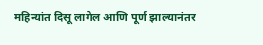महिन्यांत दिसू लागेल आणि पूर्ण झाल्यानंतर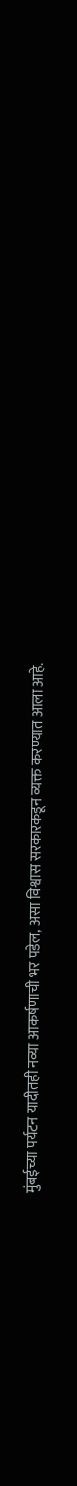मुंबईच्या पर्यटन यादीतही नव्या आकर्षणाची भर पडेल, असा विश्वास सरकारकडून व्यक्त करण्यात आला आहे.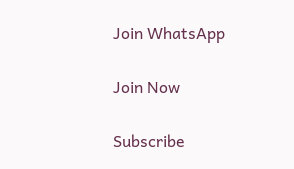Join WhatsApp

Join Now

Subscribe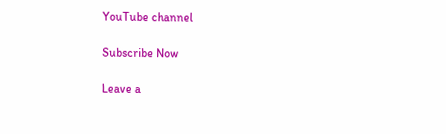YouTube channel

Subscribe Now

Leave a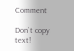Comment

Don`t copy text!